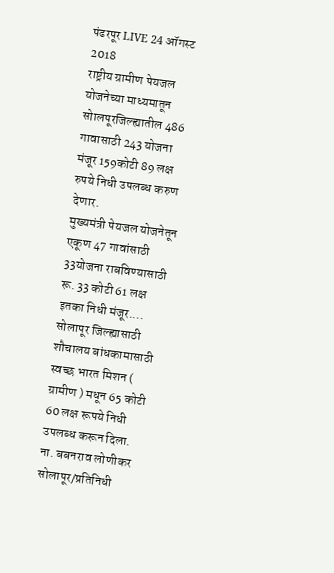पंढरपूर LIVE 24 ऑगस्ट 2018
राष्ट्रीय ग्रामीण पेयजल योजनेच्या माध्यमातून सोालपूरजिल्ह्यातील 486 गावासाठी 243 योजना मंजूर 159कोटी 89 लक्ष रुपये निधी उपलब्ध करुण देणार.
मुख्यमंत्री पेयजल योजनेतून एकूण 47 गावांसाठी 33योजना राबविण्यासाठी रू. 33 कोटी 61 लक्ष इतका निधी मंजूर....
सोलापूर जिल्ह्यासाठी शौचालय बांधकामासाठी स्वच्छ भारत मिशन ( ग्रामीण ) मधून 65 कोटी 60 लक्ष रूपये निधी उपलब्ध करून दिला.
ना. बबनराव लोणीकर
सोलापूर/प्रतिनिधी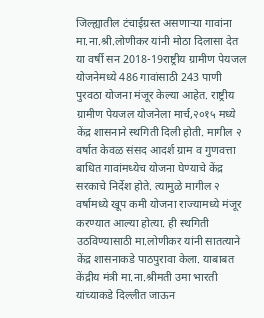जिल्ह्यातील टंचाईग्रस्त असणाऱ्या गावांना मा.ना.श्री.लोणीकर यांनी मोठा दिलासा देत या वर्षी सन 2018-19राष्ट्रीय ग्रामीण पेयजल योजनेमध्ये 486 गावांसाठी 243 पाणी पुरवठा योजना मंजूर केल्या आहेत. राष्ट्रीय ग्रामीण पेयजल योजनेला मार्च,२०१५ मध्ये केंद्र शासनाने स्थगिती दिली होती. मागील २ वर्षात केवळ संसद आदर्श ग्राम व गुणवत्ता बाधित गावांमध्येच योजना घेण्याचे केंद्र सरकाचे निर्देश होते. त्यामुळे मागील २ वर्षामध्ये खूप कमी योजना राज्यामध्ये मंजूर करण्यात आल्या होत्या. ही स्थगिती उठविण्यासाठी मा.लोणीकर यांनी सातत्याने केंद्र शासनाकडे पाठपुरावा केला. याबाबत केंद्रीय मंत्री मा.ना.श्रीमती उमा भारती यांच्याकडे दिल्लीत जाऊन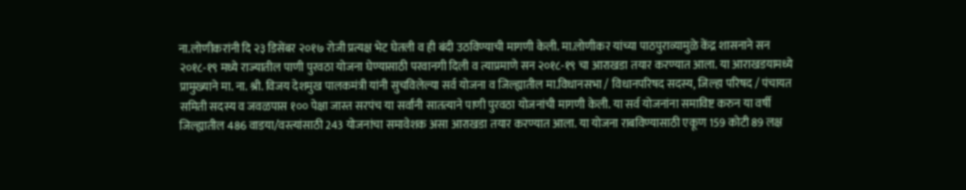ना.लोणीकरांनी दि २३ डिसेंबर २०१७ रोजी प्रत्यक्ष भेट घेतली व ही बंदी उठविण्याची मागणी केली. मा.लोणीकर यांच्या पाठपुराव्यामुळे केंद्र शासनाने सन २०१८-१९ मध्ये राज्यातील पाणी पुरवठा योजना घेण्यासाठी परवानगी दिली व त्याप्रमाणे सन २०१८-१९ चा आराखडा तयार करण्यात आला. या आराखडयामध्ये प्रामुख्याने मा. ना. श्री. विजय देशमुख पालकमंत्री यांनी सुचविलेल्या सर्व योजना व जिल्ह्यातील मा.विधानसभा / विधानपरिषद सदस्य, जिल्हा परिषद / पंचायत समिती सदस्य व जवळपास १०० पेक्षा जास्त सरपंच या सर्वांनी सातत्याने पाणी पुरवठा योजनांची मागणी केली. या सर्व योजनांना समाविष्ट करुन या वर्षी जिल्ह्यातील 486 वाडया/वस्त्यांसाठी 243 योजनांचा समावेशक असा आराखडा तयार करण्यात आला. या योजना राबविण्यासाठी एकूण 159 कोटी 89 लक्ष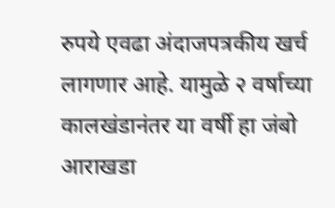रुपये एवढा अंदाजपत्रकीय खर्च लागणार आहे. यामुळे २ वर्षाच्या कालखंडानंतर या वर्षी हा जंबो आराखडा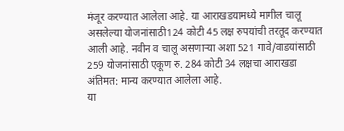मंजूर करण्यात आलेला आहे. या आराखडयामध्ये मागील चालू असलेल्या योजनांसाठी124 कोटी 45 लक्ष रुपयांची तरतूद करण्यात आली आहे. नवीन व चालू असणाऱ्या अशा 521 गावे/वाडयांसाठी 259 योजनांसाठी एकूण रु. 284 कोटी 34 लक्षचा आराखडा अंतिमत: मान्य करण्यात आलेला आहे.
या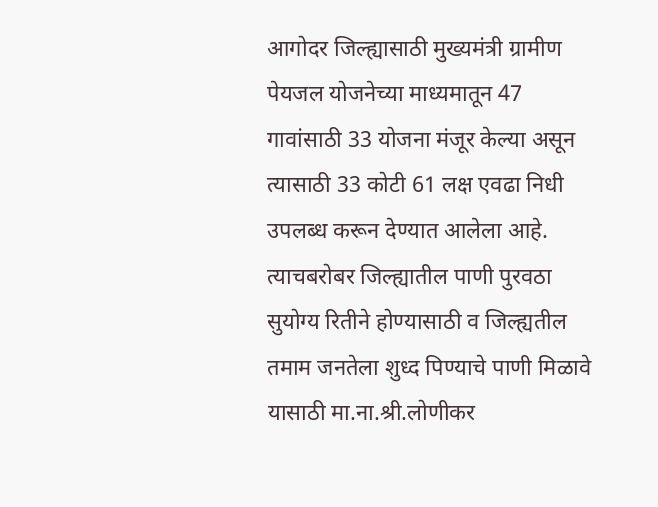आगोदर जिल्ह्यासाठी मुख्यमंत्री ग्रामीण पेयजल योजनेच्या माध्यमातून 47 गावांसाठी 33 योजना मंजूर केल्या असून त्यासाठी 33 कोटी 61 लक्ष एवढा निधी उपलब्ध करून देण्यात आलेला आहे. त्याचबरोबर जिल्ह्यातील पाणी पुरवठा सुयोग्य रितीने होण्यासाठी व जिल्ह्यतील तमाम जनतेला शुध्द पिण्याचे पाणी मिळावे यासाठी मा.ना.श्री.लोणीकर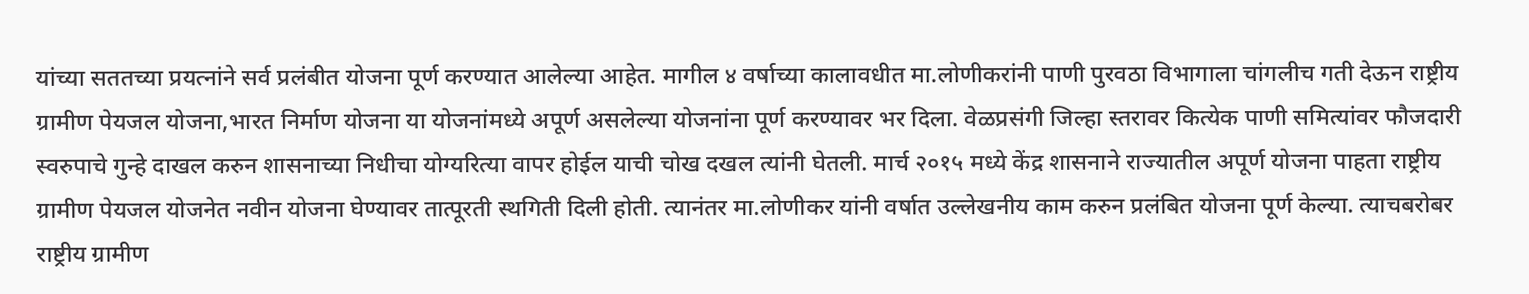यांच्या सततच्या प्रयत्नांने सर्व प्रलंबीत योजना पूर्ण करण्यात आलेल्या आहेत. मागील ४ वर्षाच्या कालावधीत मा.लोणीकरांनी पाणी पुरवठा विभागाला चांगलीच गती देऊन राष्ट्रीय ग्रामीण पेयजल योजना,भारत निर्माण योजना या योजनांमध्ये अपूर्ण असलेल्या योजनांना पूर्ण करण्यावर भर दिला. वेळप्रसंगी जिल्हा स्तरावर कित्येक पाणी समित्यांवर फौजदारी स्वरुपाचे गुन्हे दाखल करुन शासनाच्या निधीचा योग्यरित्या वापर होईल याची चोख दखल त्यांनी घेतली. मार्च २०१५ मध्ये केंद्र शासनाने राज्यातील अपूर्ण योजना पाहता राष्ट्रीय ग्रामीण पेयजल योजनेत नवीन योजना घेण्यावर तात्पूरती स्थगिती दिली होती. त्यानंतर मा.लोणीकर यांनी वर्षात उल्लेखनीय काम करुन प्रलंबित योजना पूर्ण केल्या. त्याचबरोबर राष्ट्रीय ग्रामीण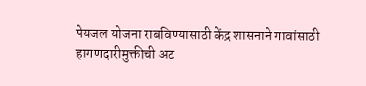पेयजल योजना राबविण्यासाठी केंद्र शासनाने गावांसाठी हागणदारीमुक्तीची अट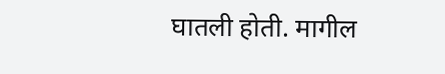घातली होती. मागील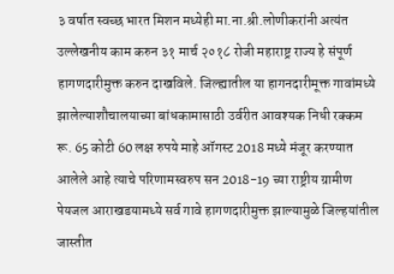३ वर्षात स्वच्छ भारत मिशन मध्येही मा.ना.श्री.लोणीकरांनी अत्यंत उल्लेखनीय काम करुन ३१ मार्च २०१८ रोजी महाराष्ट्र राज्य हे संपूर्ण हागणदारीमुक्त करुन दाखविले. जिल्ह्यातील या हागनदारीमूक्त गावांमध्ये झालेल्याशौचालयाच्या बांधकामासाठी उर्वरीत आवश्यक निधी रक्कम रू. 65 कोटी 60 लक्ष रुपये माहे ऑगस्ट 2018 मध्ये मंजूर करण्यात आलेले आहे त्याचे परिणामस्वरुप सन 2018-19 च्या राष्ट्रीय ग्रामीण पेयजल आराखडयामध्ये सर्व गावे हागणदारीमुक्त झाल्यामुळे जिल्हयांतील जास्तीत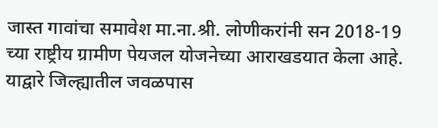जास्त गावांचा समावेश मा.ना.श्री. लोणीकरांनी सन 2018-19 च्या राष्ट्रीय ग्रामीण पेयजल योजनेच्या आराखडयात केला आहे. याद्वारे जिल्ह्यातील जवळपास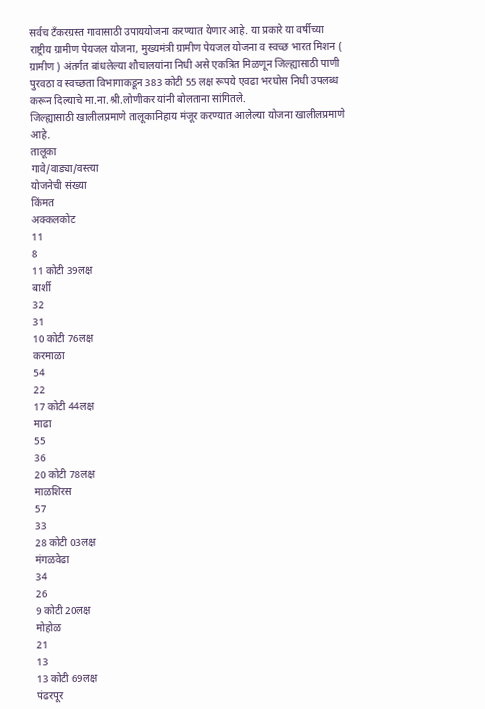सर्वच टँकरग्रस्त गावासाठी उपाययोजना करण्यात येणार आहे. या प्रकारे या वर्षीच्या राष्ट्रीय ग्रामीण पेयजल योजना, मुख्यमंत्री ग्रामीण पेयजल योजना व स्वच्छ भारत मिशन ( ग्रामीण ) अंतर्गत बांधलेल्या शौचालयांना निधी असे एकत्रित मिळणून जिल्ह्यासाठी पाणी पुरवठा व स्वच्छता विभागाकडून 383 कोटी 55 लक्ष रूपये एवढा भरघोस निधी उपलब्ध करून दिल्याचे मा.ना.श्री.लोणीकर यांनी बोलताना सांगितले.
जिल्ह्यासाठी खालीलप्रमाणे तालूकानिहाय मंजूर करण्यात आलेल्या योजना खालीलप्रमाणे आहे.
तालूका
गावे/वाड्या/वस्त्या
योजनेची संख्या
किंमत
अक्कलकोट
11
8
11 कोटी 39लक्ष
बार्शी
32
31
10 कोटी 76लक्ष
करमाळा
54
22
17 कोटी 44लक्ष
माढा
55
36
20 कोटी 78लक्ष
माळशिरस
57
33
28 कोटी 03लक्ष
मंगळवेढा
34
26
9 कोटी 20लक्ष
मोहोळ
21
13
13 कोटी 69लक्ष
पंढरपूर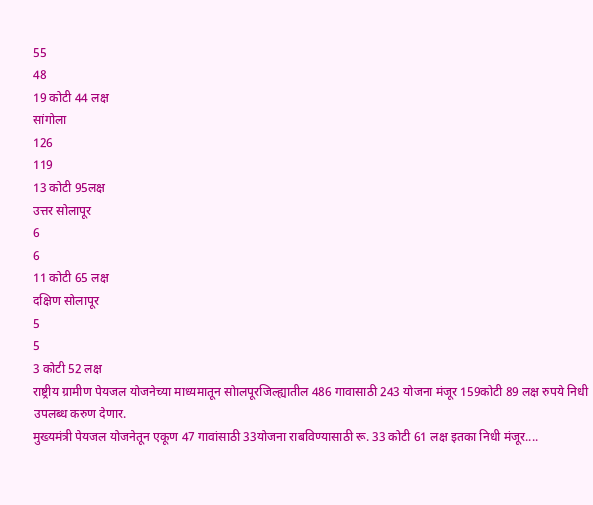55
48
19 कोटी 44 लक्ष
सांगोला
126
119
13 कोटी 95लक्ष
उत्तर सोलापूर
6
6
11 कोटी 65 लक्ष
दक्षिण सोलापूर
5
5
3 कोटी 52 लक्ष
राष्ट्रीय ग्रामीण पेयजल योजनेच्या माध्यमातून सोालपूरजिल्ह्यातील 486 गावासाठी 243 योजना मंजूर 159कोटी 89 लक्ष रुपये निधी उपलब्ध करुण देणार.
मुख्यमंत्री पेयजल योजनेतून एकूण 47 गावांसाठी 33योजना राबविण्यासाठी रू. 33 कोटी 61 लक्ष इतका निधी मंजूर....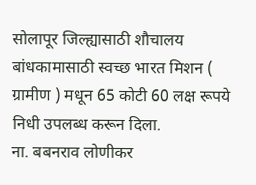सोलापूर जिल्ह्यासाठी शौचालय बांधकामासाठी स्वच्छ भारत मिशन ( ग्रामीण ) मधून 65 कोटी 60 लक्ष रूपये निधी उपलब्ध करून दिला.
ना. बबनराव लोणीकर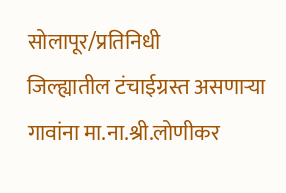सोलापूर/प्रतिनिधी
जिल्ह्यातील टंचाईग्रस्त असणाऱ्या गावांना मा.ना.श्री.लोणीकर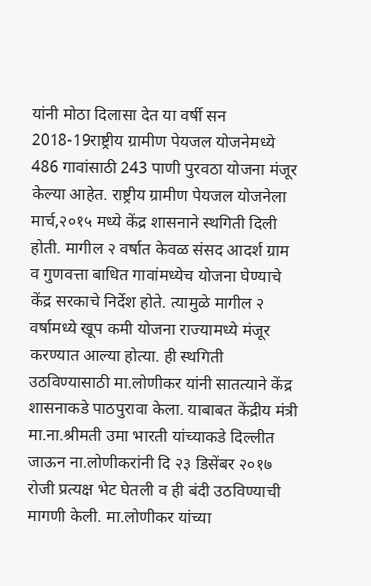यांनी मोठा दिलासा देत या वर्षी सन 2018-19राष्ट्रीय ग्रामीण पेयजल योजनेमध्ये 486 गावांसाठी 243 पाणी पुरवठा योजना मंजूर केल्या आहेत. राष्ट्रीय ग्रामीण पेयजल योजनेला मार्च,२०१५ मध्ये केंद्र शासनाने स्थगिती दिली होती. मागील २ वर्षात केवळ संसद आदर्श ग्राम व गुणवत्ता बाधित गावांमध्येच योजना घेण्याचे केंद्र सरकाचे निर्देश होते. त्यामुळे मागील २ वर्षामध्ये खूप कमी योजना राज्यामध्ये मंजूर करण्यात आल्या होत्या. ही स्थगिती उठविण्यासाठी मा.लोणीकर यांनी सातत्याने केंद्र शासनाकडे पाठपुरावा केला. याबाबत केंद्रीय मंत्री मा.ना.श्रीमती उमा भारती यांच्याकडे दिल्लीत जाऊन ना.लोणीकरांनी दि २३ डिसेंबर २०१७ रोजी प्रत्यक्ष भेट घेतली व ही बंदी उठविण्याची मागणी केली. मा.लोणीकर यांच्या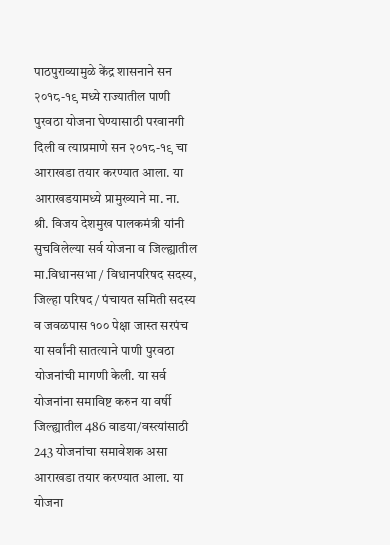पाठपुराव्यामुळे केंद्र शासनाने सन २०१८-१९ मध्ये राज्यातील पाणी पुरवठा योजना घेण्यासाठी परवानगी दिली व त्याप्रमाणे सन २०१८-१९ चा आराखडा तयार करण्यात आला. या आराखडयामध्ये प्रामुख्याने मा. ना. श्री. विजय देशमुख पालकमंत्री यांनी सुचविलेल्या सर्व योजना व जिल्ह्यातील मा.विधानसभा / विधानपरिषद सदस्य, जिल्हा परिषद / पंचायत समिती सदस्य व जवळपास १०० पेक्षा जास्त सरपंच या सर्वांनी सातत्याने पाणी पुरवठा योजनांची मागणी केली. या सर्व योजनांना समाविष्ट करुन या वर्षी जिल्ह्यातील 486 वाडया/वस्त्यांसाठी 243 योजनांचा समावेशक असा आराखडा तयार करण्यात आला. या योजना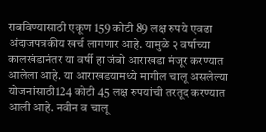राबविण्यासाठी एकूण 159 कोटी 89 लक्ष रुपये एवढा अंदाजपत्रकीय खर्च लागणार आहे. यामुळे २ वर्षाच्या कालखंडानंतर या वर्षी हा जंबो आराखडा मंजूर करण्यात आलेला आहे. या आराखडयामध्ये मागील चालू असलेल्या योजनांसाठी124 कोटी 45 लक्ष रुपयांची तरतूद करण्यात आली आहे. नवीन व चालू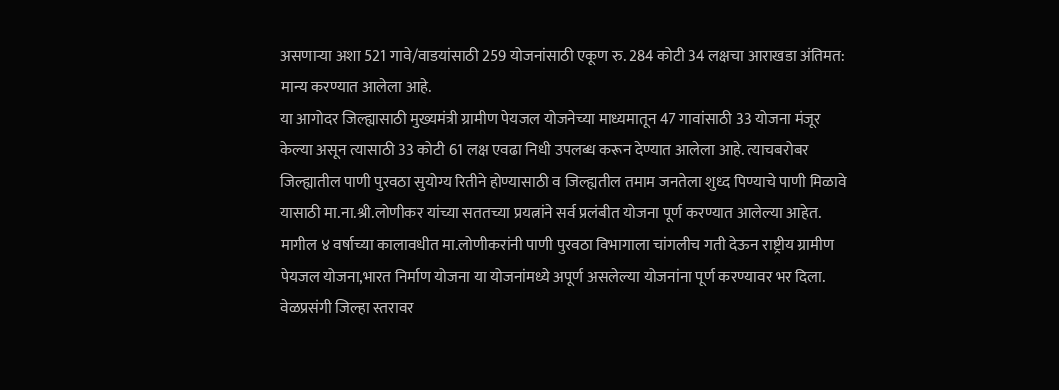असणाऱ्या अशा 521 गावे/वाडयांसाठी 259 योजनांसाठी एकूण रु. 284 कोटी 34 लक्षचा आराखडा अंतिमत: मान्य करण्यात आलेला आहे.
या आगोदर जिल्ह्यासाठी मुख्यमंत्री ग्रामीण पेयजल योजनेच्या माध्यमातून 47 गावांसाठी 33 योजना मंजूर केल्या असून त्यासाठी 33 कोटी 61 लक्ष एवढा निधी उपलब्ध करून देण्यात आलेला आहे. त्याचबरोबर जिल्ह्यातील पाणी पुरवठा सुयोग्य रितीने होण्यासाठी व जिल्ह्यतील तमाम जनतेला शुध्द पिण्याचे पाणी मिळावे यासाठी मा.ना.श्री.लोणीकर यांच्या सततच्या प्रयत्नांने सर्व प्रलंबीत योजना पूर्ण करण्यात आलेल्या आहेत. मागील ४ वर्षाच्या कालावधीत मा.लोणीकरांनी पाणी पुरवठा विभागाला चांगलीच गती देऊन राष्ट्रीय ग्रामीण पेयजल योजना,भारत निर्माण योजना या योजनांमध्ये अपूर्ण असलेल्या योजनांना पूर्ण करण्यावर भर दिला. वेळप्रसंगी जिल्हा स्तरावर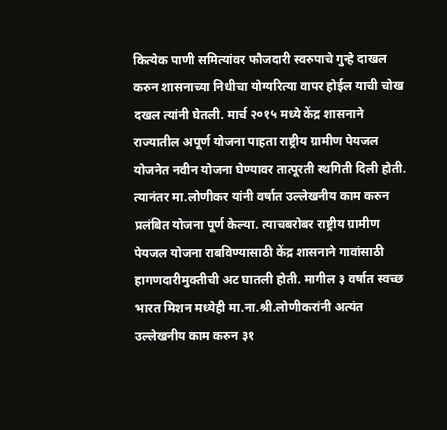कित्येक पाणी समित्यांवर फौजदारी स्वरुपाचे गुन्हे दाखल करुन शासनाच्या निधीचा योग्यरित्या वापर होईल याची चोख दखल त्यांनी घेतली. मार्च २०१५ मध्ये केंद्र शासनाने राज्यातील अपूर्ण योजना पाहता राष्ट्रीय ग्रामीण पेयजल योजनेत नवीन योजना घेण्यावर तात्पूरती स्थगिती दिली होती. त्यानंतर मा.लोणीकर यांनी वर्षात उल्लेखनीय काम करुन प्रलंबित योजना पूर्ण केल्या. त्याचबरोबर राष्ट्रीय ग्रामीण पेयजल योजना राबविण्यासाठी केंद्र शासनाने गावांसाठी हागणदारीमुक्तीची अट घातली होती. मागील ३ वर्षात स्वच्छ भारत मिशन मध्येही मा.ना.श्री.लोणीकरांनी अत्यंत उल्लेखनीय काम करुन ३१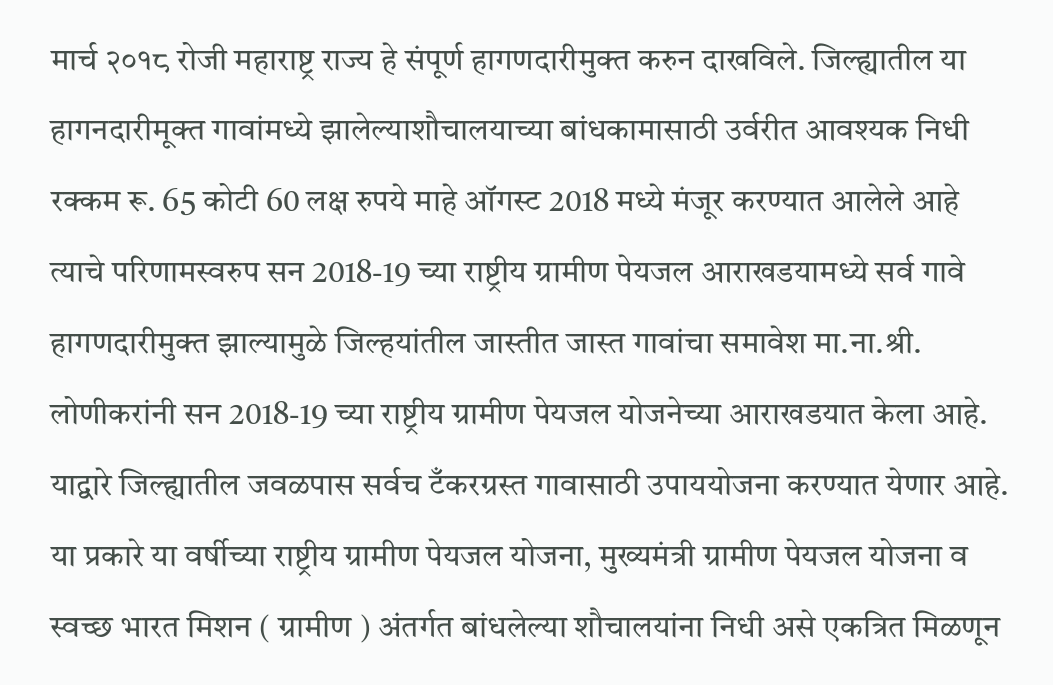मार्च २०१८ रोजी महाराष्ट्र राज्य हे संपूर्ण हागणदारीमुक्त करुन दाखविले. जिल्ह्यातील या हागनदारीमूक्त गावांमध्ये झालेल्याशौचालयाच्या बांधकामासाठी उर्वरीत आवश्यक निधी रक्कम रू. 65 कोटी 60 लक्ष रुपये माहे ऑगस्ट 2018 मध्ये मंजूर करण्यात आलेले आहे त्याचे परिणामस्वरुप सन 2018-19 च्या राष्ट्रीय ग्रामीण पेयजल आराखडयामध्ये सर्व गावे हागणदारीमुक्त झाल्यामुळे जिल्हयांतील जास्तीत जास्त गावांचा समावेश मा.ना.श्री. लोणीकरांनी सन 2018-19 च्या राष्ट्रीय ग्रामीण पेयजल योजनेच्या आराखडयात केला आहे. याद्वारे जिल्ह्यातील जवळपास सर्वच टँकरग्रस्त गावासाठी उपाययोजना करण्यात येणार आहे. या प्रकारे या वर्षीच्या राष्ट्रीय ग्रामीण पेयजल योजना, मुख्यमंत्री ग्रामीण पेयजल योजना व स्वच्छ भारत मिशन ( ग्रामीण ) अंतर्गत बांधलेल्या शौचालयांना निधी असे एकत्रित मिळणून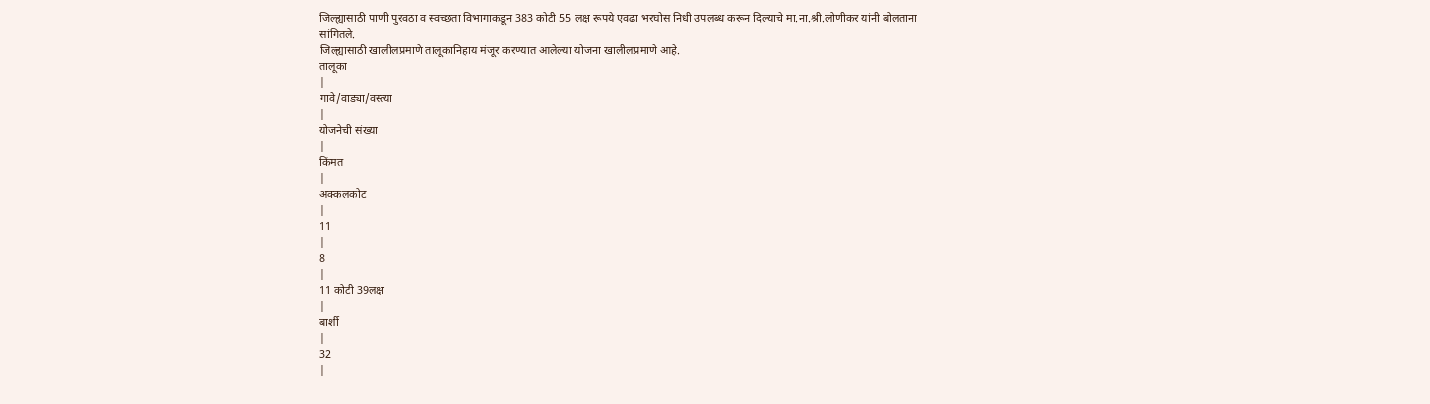जिल्ह्यासाठी पाणी पुरवठा व स्वच्छता विभागाकडून 383 कोटी 55 लक्ष रूपये एवढा भरघोस निधी उपलब्ध करून दिल्याचे मा.ना.श्री.लोणीकर यांनी बोलताना सांगितले.
जिल्ह्यासाठी खालीलप्रमाणे तालूकानिहाय मंजूर करण्यात आलेल्या योजना खालीलप्रमाणे आहे.
तालूका
|
गावे/वाड्या/वस्त्या
|
योजनेची संख्या
|
किंमत
|
अक्कलकोट
|
11
|
8
|
11 कोटी 39लक्ष
|
बार्शी
|
32
|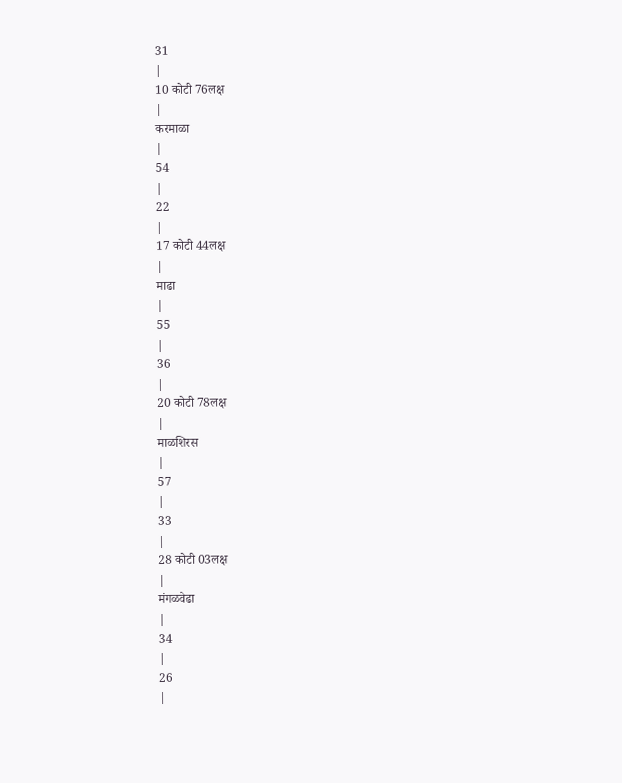31
|
10 कोटी 76लक्ष
|
करमाळा
|
54
|
22
|
17 कोटी 44लक्ष
|
माढा
|
55
|
36
|
20 कोटी 78लक्ष
|
माळशिरस
|
57
|
33
|
28 कोटी 03लक्ष
|
मंगळवेढा
|
34
|
26
|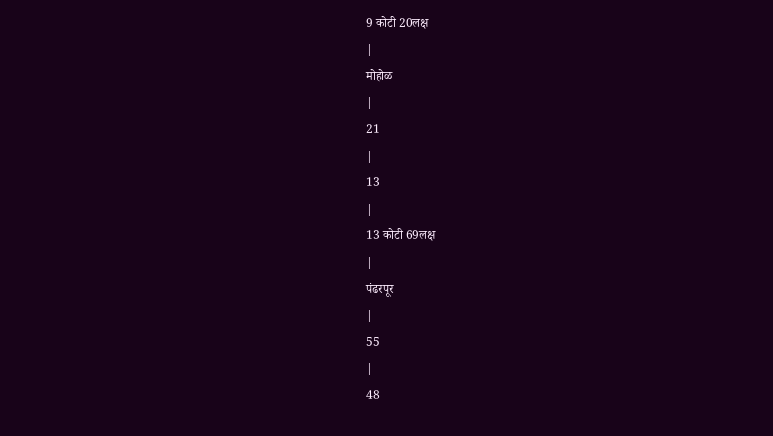9 कोटी 20लक्ष
|
मोहोळ
|
21
|
13
|
13 कोटी 69लक्ष
|
पंढरपूर
|
55
|
48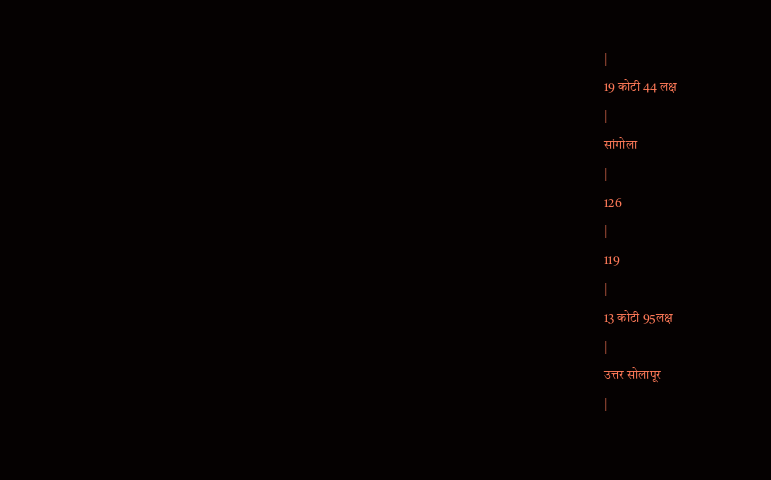|
19 कोटी 44 लक्ष
|
सांगोला
|
126
|
119
|
13 कोटी 95लक्ष
|
उत्तर सोलापूर
|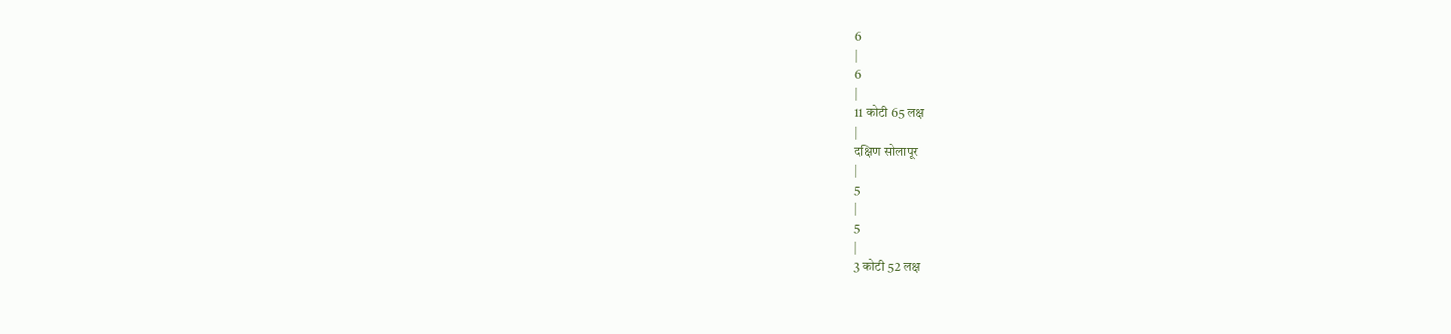6
|
6
|
11 कोटी 65 लक्ष
|
दक्षिण सोलापूर
|
5
|
5
|
3 कोटी 52 लक्ष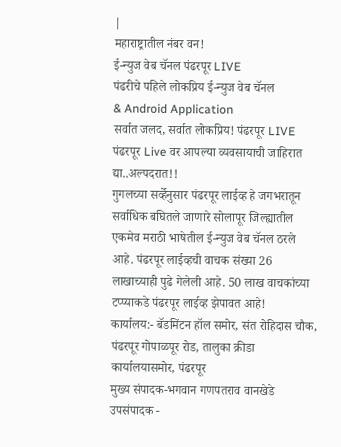|
महाराष्ट्रातील नंबर वन!
ई-न्युज वेब चॅनल पंढरपूर LIVE
पंढरीचे पहिले लोकप्रिय ई-न्युज वेब चॅनल
& Android Application
सर्वात जलद, सर्वात लोकप्रिय! पंढरपूर LIVE
पंढरपूर Live वर आपल्या व्यवसायाची जाहिरात द्या..अल्पदरात!!
गुगलच्या सर्व्हेनुसार पंढरपूर लाईव्ह हे जगभरातून सर्वाधिक बघितले जाणारे सोलापूर जिल्ह्यातील एकमेव मराठी भाषेतील ई-न्युज वेब चॅनल ठरले आहे. पंढरपूर लाईव्हची वाचक संख्या 26 लाखाच्याही पुढे गेलेली आहे. 50 लाख वाचकांच्या टप्प्याकडे पंढरपूर लाईव्ह झेपावत आहे!
कार्यालय:- बॅडमिंटन हॉल समोर, संत रोहिदास चौक,
पंढरपूर गोपाळपूर रोड, तालुका क्रीडा कार्यालयासमोर, पंढरपूर
मुख्य संपादक-भगवान गणपतराव वानखेडे
उपसंपादक -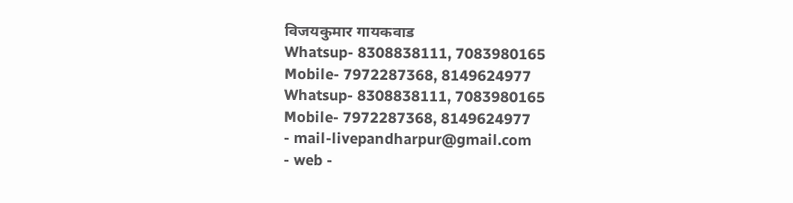विजयकुमार गायकवाड
Whatsup- 8308838111, 7083980165
Mobile- 7972287368, 8149624977
Whatsup- 8308838111, 7083980165
Mobile- 7972287368, 8149624977
- mail-livepandharpur@gmail.com
- web -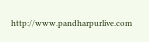http://www.pandharpurlive.com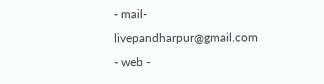- mail-livepandharpur@gmail.com
- web -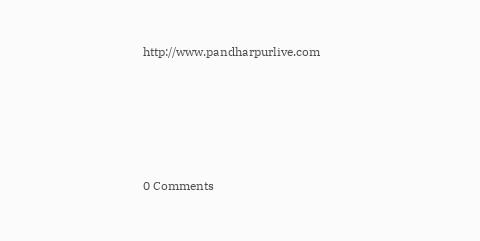http://www.pandharpurlive.com







0 Comments